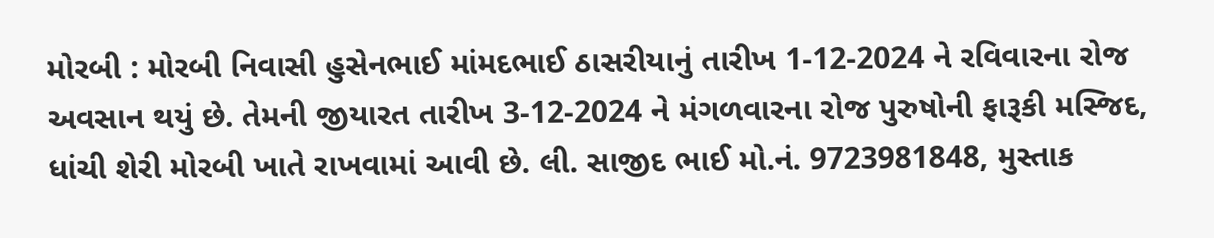મોરબી : મોરબી નિવાસી હુસેનભાઈ માંમદભાઈ ઠાસરીયાનું તારીખ 1-12-2024 ને રવિવારના રોજ અવસાન થયું છે. તેમની જીયારત તારીખ 3-12-2024 ને મંગળવારના રોજ પુરુષોની ફારૂકી મસ્જિદ, ધાંચી શેરી મોરબી ખાતે રાખવામાં આવી છે. લી. સાજીદ ભાઈ મો.નં. 9723981848, મુસ્તાક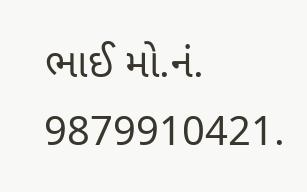ભાઈ મો.નં. 9879910421.